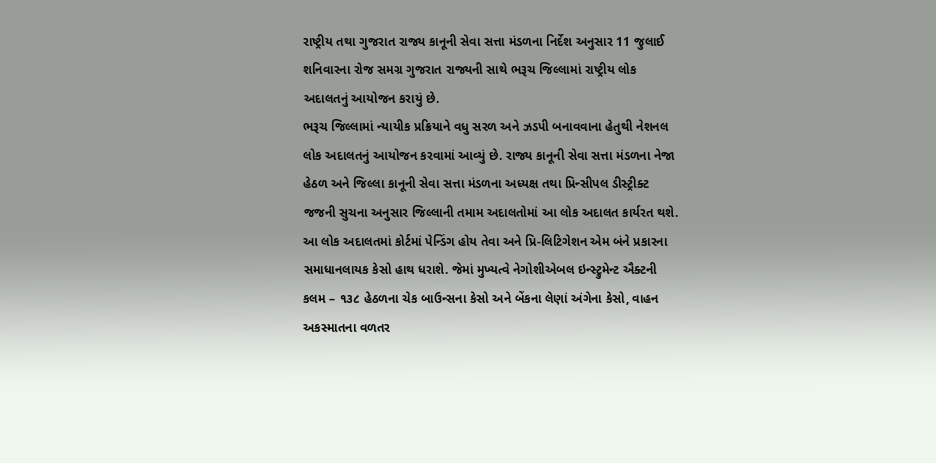રાષ્ટ્રીય તથા ગુજરાત રાજ્ય કાનૂની સેવા સત્તા મંડળના નિર્દેશ અનુસાર 11 જુલાઈ શનિવારના રોજ સમગ્ર ગુજરાત રાજ્યની સાથે ભરૂચ જિલ્લામાં રાષ્ટ્રીય લોક અદાલતનું આયોજન કરાયું છે.
ભરૂચ જિલ્લામાં ન્યાયીક પ્રક્રિયાને વધુ સરળ અને ઝડપી બનાવવાના હેતુથી નેશનલ લોક અદાલતનું આયોજન કરવામાં આવ્યું છે. રાજ્ય કાનૂની સેવા સત્તા મંડળના નેજા હેઠળ અને જિલ્લા કાનૂની સેવા સત્તા મંડળના અધ્યક્ષ તથા પ્રિન્સીપલ ડીસ્ટ્રીક્ટ જજની સુચના અનુસાર જિલ્લાની તમામ અદાલતોમાં આ લોક અદાલત કાર્યરત થશે. આ લોક અદાલતમાં કોર્ટમાં પેન્ડિંગ હોય તેવા અને પ્રિ-લિટિગેશન એમ બંને પ્રકારના સમાધાનલાયક કેસો હાથ ધરાશે. જેમાં મુખ્યત્વે નેગોશીએબલ ઇન્સ્ટ્રુમેન્ટ ઐક્ટની કલમ – ૧૩૮ હેઠળના ચેક બાઉન્સના કેસો અને બેંકના લેણાં અંગેના કેસો, વાહન અકસ્માતના વળતર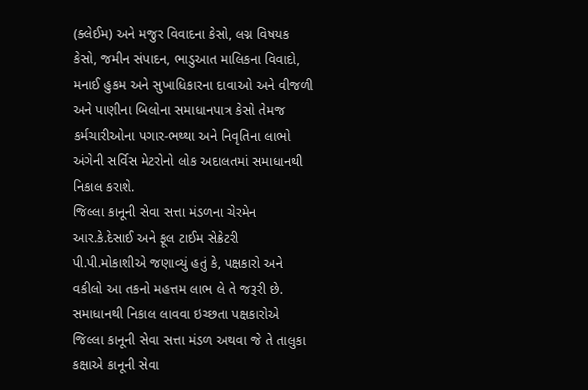(ક્લેઈમ) અને મજુર વિવાદના કેસો, લગ્ન વિષયક કેસો, જમીન સંપાદન, ભાડુઆત માલિકના વિવાદો, મનાઈ હુકમ અને સુખાધિકારના દાવાઓ અને વીજળી અને પાણીના બિલોના સમાધાનપાત્ર કેસો તેમજ કર્મચારીઓના પગાર-ભથ્થા અને નિવૃતિના લાભો અંગેની સર્વિસ મેટરોનો લોક અદાલતમાં સમાધાનથી નિકાલ કરાશે.
જિલ્લા કાનૂની સેવા સત્તા મંડળના ચેરમેન આર.કે.દેસાઈ અને ફૂલ ટાઈમ સેક્રેટરી પી.પી.મોકાશીએ જણાવ્યું હતું કે, પક્ષકારો અને વકીલો આ તકનો મહત્તમ લાભ લે તે જરૂરી છે. સમાધાનથી નિકાલ લાવવા ઇચ્છતા પક્ષકારોએ જિલ્લા કાનૂની સેવા સત્તા મંડળ અથવા જે તે તાલુકા કક્ષાએ કાનૂની સેવા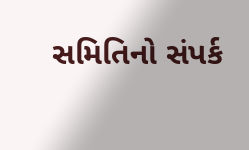સમિતિનો સંપર્ક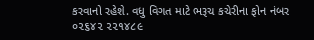કરવાનો રહેશે. વધુ વિગત માટે ભરૂચ કચેરીના ફોન નંબર ૦૨૬૪૨ ૨૨૧૪૮૯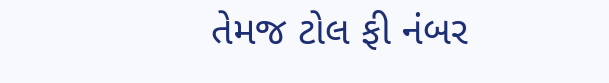તેમજ ટોલ ફી નંબર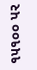૧૫૧૦૦ પર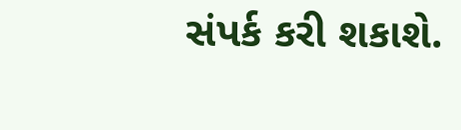સંપર્ક કરી શકાશે.